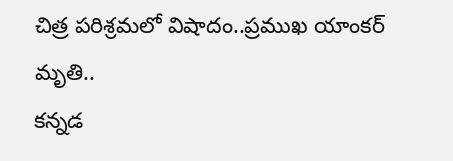చిత్ర పరిశ్రమలో విషాదం..ప్రముఖ యాంకర్ మృతి..
కన్నడ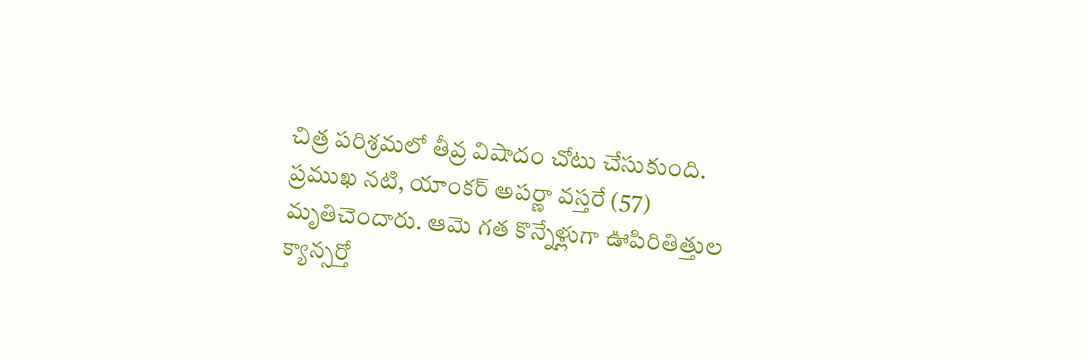చిత్ర పరిశ్రమలో తీవ్ర విషాదం చోటు చేసుకుంది. ప్రముఖ నటి, యాంకర్ అపర్ణా వస్తరే (57) మృతిచెందారు. ఆమె గత కొన్నేళ్లుగా ఊపిరితిత్తుల క్యాన్సర్తో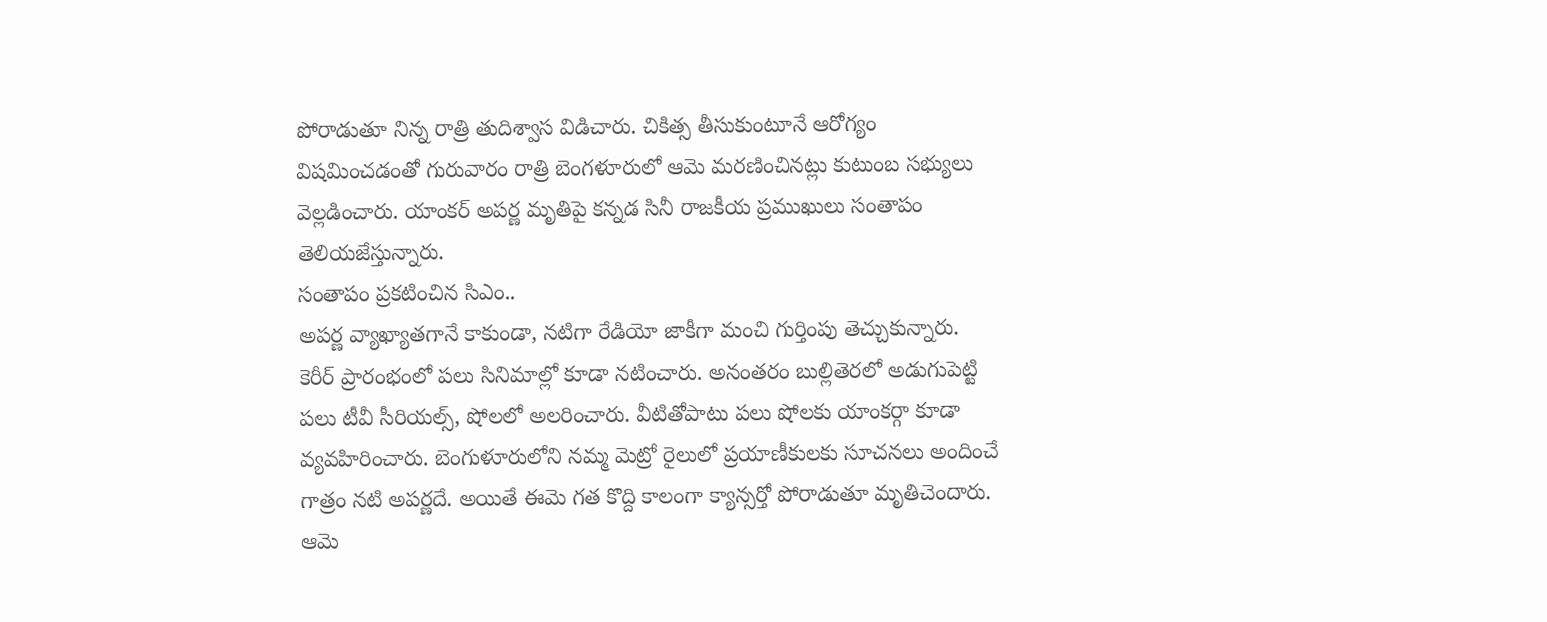పోరాడుతూ నిన్న రాత్రి తుదిశ్వాస విడిచారు. చికిత్స తీసుకుంటూనే ఆరోగ్యం విషమించడంతో గురువారం రాత్రి బెంగళూరులో ఆమె మరణించినట్లు కుటుంబ సభ్యులు వెల్లడించారు. యాంకర్ అపర్ణ మృతిపై కన్నడ సినీ రాజకీయ ప్రముఖులు సంతాపం తెలియజేస్తున్నారు.
సంతాపం ప్రకటించిన సిఎం..
అపర్ణ వ్యాఖ్యాతగానే కాకుండా, నటిగా రేడియో జాకీగా మంచి గుర్తింపు తెచ్చుకున్నారు. కెరీర్ ప్రారంభంలో పలు సినిమాల్లో కూడా నటించారు. అనంతరం బుల్లితెరలో అడుగుపెట్టి పలు టీవీ సీరియల్స్, షోలలో అలరించారు. వీటితోపాటు పలు షోలకు యాంకర్గా కూడా వ్యవహిరించారు. బెంగుళూరులోని నమ్మ మెట్రో రైలులో ప్రయాణీకులకు సూచనలు అందించే గాత్రం నటి అపర్ణదే. అయితే ఈమె గత కొద్ది కాలంగా క్యాన్సర్తో పోరాడుతూ మృతిచెందారు. ఆమె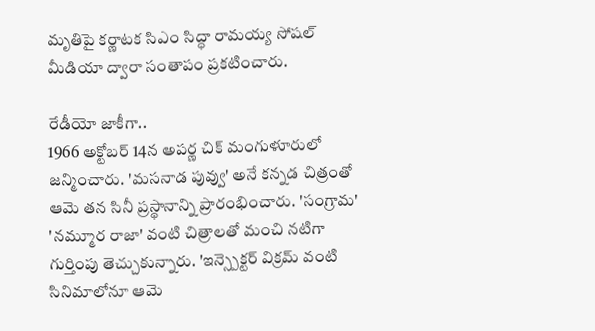మృతిపై కర్ణాటక సిఎం సిద్ధా రామయ్య సోషల్ మీడియా ద్వారా సంతాపం ప్రకటించారు.

రేడీయో జాకీగా..
1966 అక్టోబర్ 14న అపర్ణ చిక్ మంగుళూరులో జన్మించారు. 'మసనాడ పువ్వు' అనే కన్నడ చిత్రంతో ఆమె తన సినీ ప్రస్థానాన్ని ప్రారంభించారు. 'సంగ్రామ' 'నమ్మూర రాజా' వంటి చిత్రాలతో మంచి నటిగా గుర్తింపు తెచ్చుకున్నారు. 'ఇన్స్పెక్టర్ విక్రమ్ వంటి సినిమాలోనూ ఆమె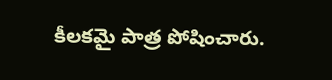కీలకమై పాత్ర పోషించారు.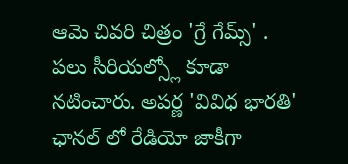ఆమె చివరి చిత్రం 'గ్రే గేమ్స్' . పలు సీరియల్స్లో కూడా నటించారు. అపర్ణ 'వివిధ భారతి' ఛానల్ లో రేడియో జాకీగా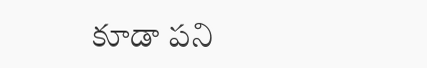కూడా పని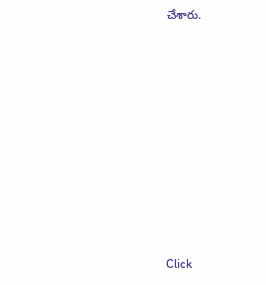చేశారు.












Click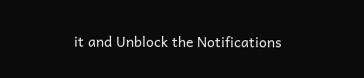it and Unblock the Notifications